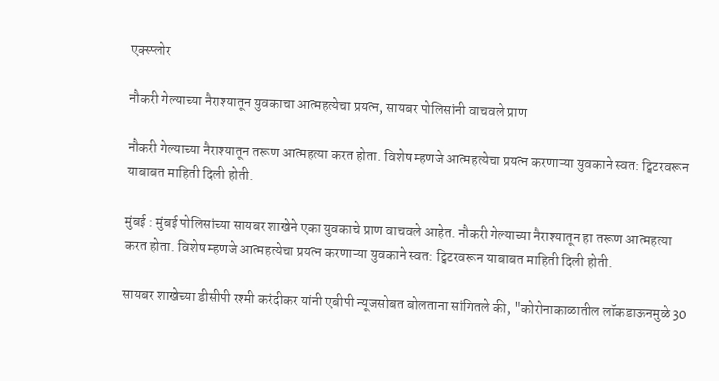एक्स्प्लोर

नौकरी गेल्याच्या नैराश्यातून युवकाचा आत्महत्येचा प्रयत्न, सायबर पोलिसांनी वाचवले प्राण

नौकरी गेल्याच्या नैराश्यातून तरूण आत्महत्या करत होता. विशेष म्हणजे आत्महत्येचा प्रयत्न करणाऱ्या युवकाने स्वत: ट्विटरवरून याबाबत माहिती दिली होती.

मुंबई : मुंबई पोलिसांच्या सायबर शाखेने एका युवकाचे प्राण वाचवले आहेत. नौकरी गेल्याच्या नैराश्यातून हा तरूण आत्महत्या करत होता. विशेष म्हणजे आत्महत्येचा प्रयत्न करणाऱ्या युवकाने स्वत: ट्विटरवरून याबाबत माहिती दिली होती.

सायबर शाखेच्या डीसीपी रश्मी करंदीकर यांनी एबीपी न्यूजसोबत बोलताना सांगितले की, "कोरोनाकाळातील लॉकडाऊनमुळे 30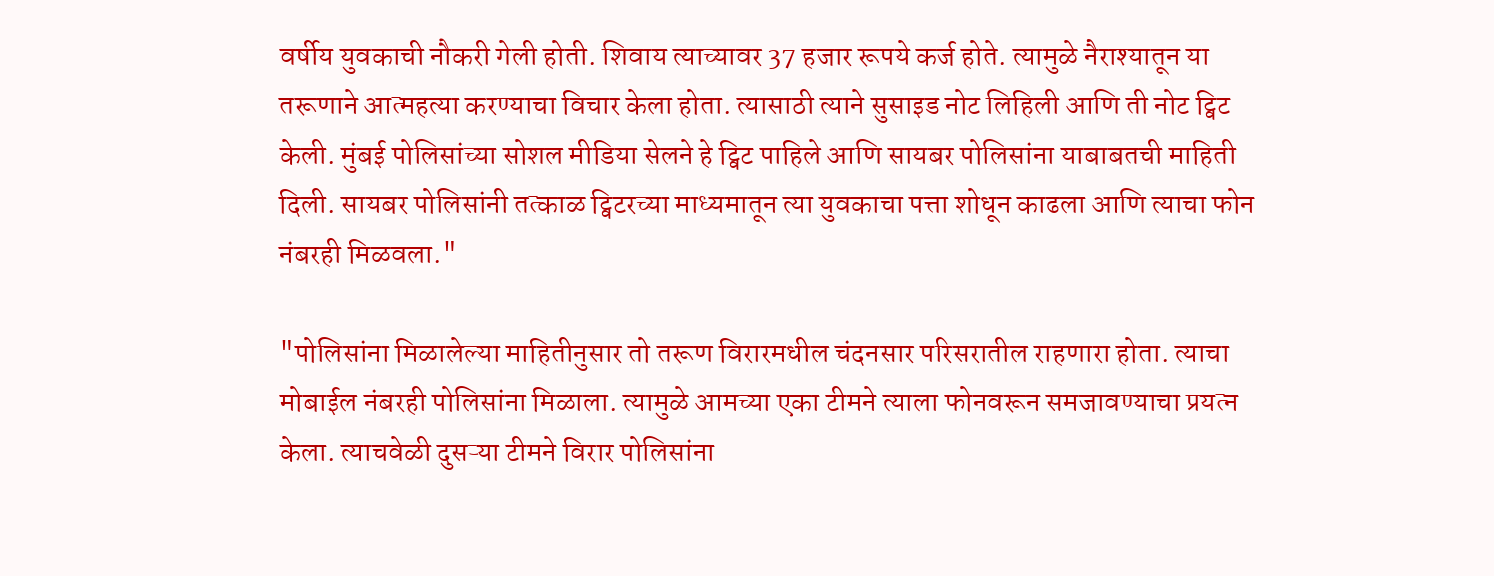वर्षीय युवकाची नौकरी गेली होती. शिवाय त्याच्यावर 37 हजार रूपये कर्ज होते. त्यामुळे नैराश्यातून या तरूणाने आत्महत्या करण्याचा विचार केला होता. त्यासाठी त्याने सुसाइड नोट लिहिली आणि ती नोट ट्विट केली. मुंबई पोलिसांच्या सोशल मीडिया सेलने हे ट्विट पाहिले आणि सायबर पोलिसांना याबाबतची माहिती दिली. सायबर पोलिसांनी तत्काळ ट्विटरच्या माध्यमातून त्या युवकाचा पत्ता शोधून काढला आणि त्याचा फोन नंबरही मिळवला."

"पोलिसांना मिळालेल्या माहितीनुसार तो तरूण विरारमधील चंदनसार परिसरातील राहणारा होता. त्याचा मोबाईल नंबरही पोलिसांना मिळाला. त्यामुळे आमच्या एका टीमने त्याला फोनवरून समजावण्याचा प्रयत्न केला. त्याचवेळी दुसऱ्या टीमने विरार पोलिसांना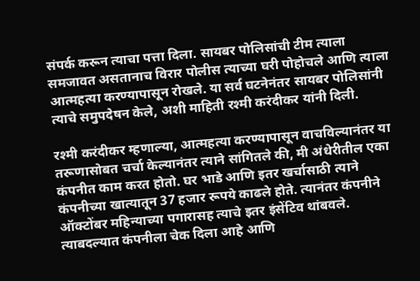संपर्क करून त्याचा पत्ता दिला. सायबर पोलिसांची टीम त्याला समजावत असतानाच विरार पोलीस त्याच्या घरी पोहोचले आणि त्याला आत्महत्या करण्यापासून रोखले. या सर्व घटनेनंतर सायबर पोलिसांनी त्याचे समुपदेषन केले, अशी माहिती रश्मी करंदीकर यांनी दिली.

रश्मी करंदीकर म्हणाल्या, आत्महत्या करण्यापासून वाचविल्यानंतर या तरूणासोबत चर्चा केल्यानंतर त्याने सांगितले की, मी अंधेरीतील एका कंपनीत काम करत होतो. घर भाडे आणि इतर खर्चासाठी त्याने कंपनीच्या खात्यातून 37 हजार रूपये काढले होते. त्यानंतर कंपनीने ऑक्टोंबर महिन्याच्या पगारासह त्याचे इतर इंसेंटिव थांबवले. त्याबदल्यात कंपनीला चेक दिला आहे आणि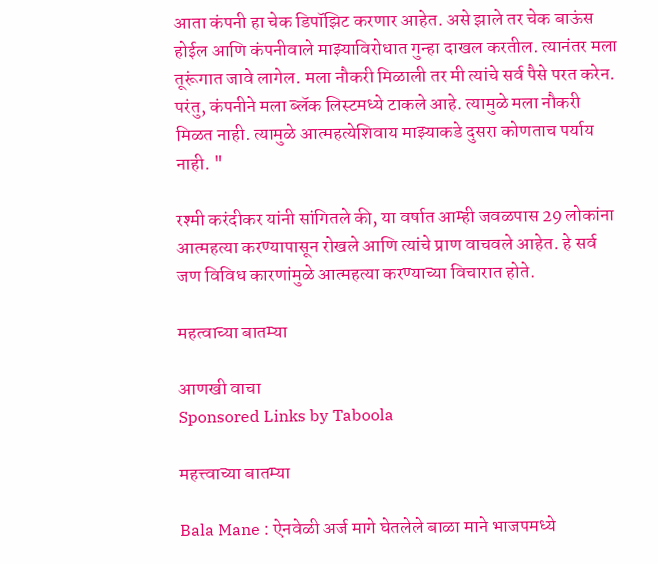आता कंपनी हा चेक डिपॉझिट करणार आहेत. असे झाले तर चेक बाऊंस होईल आणि कंपनीवाले माझ्याविरोधात गुन्हा दाखल करतील. त्यानंतर मला तूरूंगात जावे लागेल. मला नौकरी मिळाली तर मी त्यांचे सर्व पैसे परत करेन. परंतु, कंपनीने मला ब्लॅक लिस्टमध्ये टाकले आहे. त्यामुळे मला नौकरी मिळत नाही. त्यामुळे आत्महत्येशिवाय माझ्याकडे दुसरा कोणताच पर्याय नाही. "

रश्मी करंदीकर यांनी सांगितले की, या वर्षात आम्ही जवळपास 29 लोकांना आत्महत्या करण्यापासून रोखले आणि त्यांचे प्राण वाचवले आहेत. हे सर्व जण विविध कारणांमुळे आत्महत्या करण्याच्या विचारात होते.

महत्वाच्या बातम्या

आणखी वाचा
Sponsored Links by Taboola

महत्त्वाच्या बातम्या

Bala Mane : ऐनवेळी अर्ज मागे घेतलेले बाळा माने भाजपमध्ये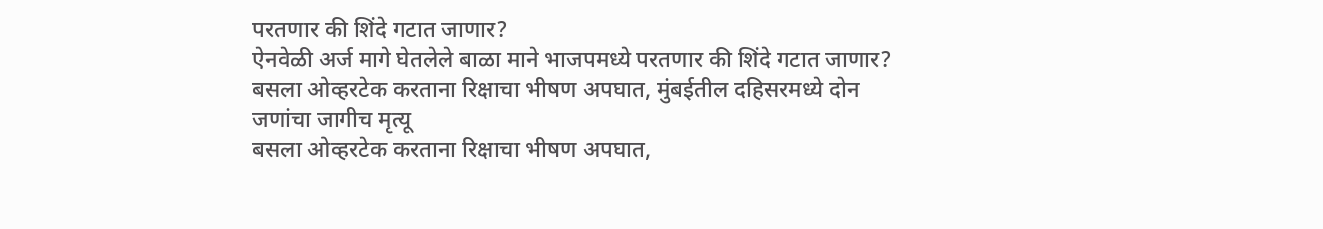परतणार की शिंदे गटात जाणार?
ऐनवेळी अर्ज मागे घेतलेले बाळा माने भाजपमध्ये परतणार की शिंदे गटात जाणार?
बसला ओव्हरटेक करताना रिक्षाचा भीषण अपघात, मुंबईतील दहिसरमध्ये दोन जणांचा जागीच मृत्यू
बसला ओव्हरटेक करताना रिक्षाचा भीषण अपघात,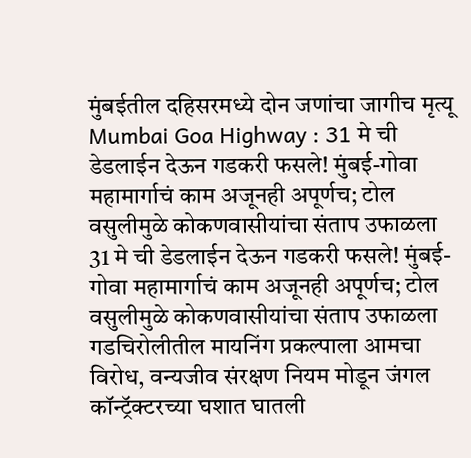मुंबईतील दहिसरमध्ये दोन जणांचा जागीच मृत्यू
Mumbai Goa Highway : 31 मे ची डेडलाईन देऊन गडकरी फसले! मुंबई-गोवा महामार्गाचं काम अजूनही अपूर्णच; टोल वसुलीमुळे कोकणवासीयांचा संताप उफाळला
31 मे ची डेडलाईन देऊन गडकरी फसले! मुंबई-गोवा महामार्गाचं काम अजूनही अपूर्णच; टोल वसुलीमुळे कोकणवासीयांचा संताप उफाळला
गडचिरोलीतील मायनिंग प्रकल्पाला आमचा विरोध, वन्यजीव संरक्षण नियम मोडून जंगल कॉन्ट्रॅक्टरच्या घशात घातली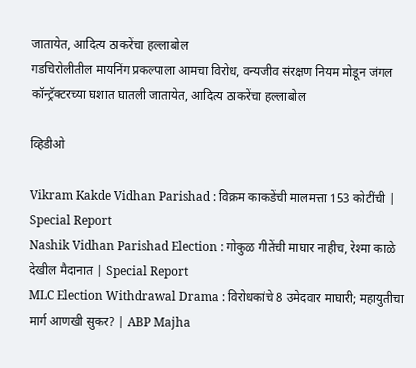जातायेत, आदित्य ठाकरेंचा हल्लाबोल
गडचिरोलीतील मायनिंग प्रकल्पाला आमचा विरोध, वन्यजीव संरक्षण नियम मोडून जंगल कॉन्ट्रॅक्टरच्या घशात घातली जातायेत, आदित्य ठाकरेंचा हल्लाबोल

व्हिडीओ

Vikram Kakde Vidhan Parishad : विक्रम काकडेंची मालमत्ता 153 कोटींची | Special Report
Nashik Vidhan Parishad Election : गोकुळ गीतेंची माघार नाहीच, रेश्मा काळे देखील मैदानात | Special Report
MLC Election Withdrawal Drama : विरोधकांचे 8 उमेदवार माघारी; महायुतीचा मार्ग आणखी सुकर? | ABP Majha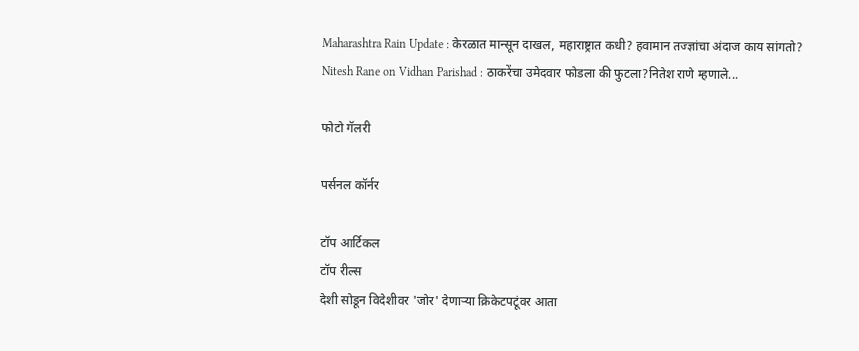Maharashtra Rain Update : केरळात मान्सून दाखल, महाराष्ट्रात कधी? हवामान तज्ज्ञांचा अंदाज काय सांगतो?
Nitesh Rane on Vidhan Parishad : ठाकरेंचा उमेदवार फोडला की फुटला?नितेश राणे म्हणाले...

फोटो गॅलरी

पर्सनल कॉर्नर

टॉप आर्टिकल
टॉप रील्स
देशी सोडून विदेशीवर 'जोर' देणाऱ्या क्रिकेटपटूंवर आता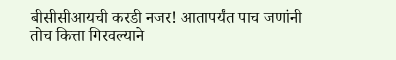बीसीसीआयची करडी नजर! आतापर्यंत पाच जणांनी तोच कित्ता गिरवल्याने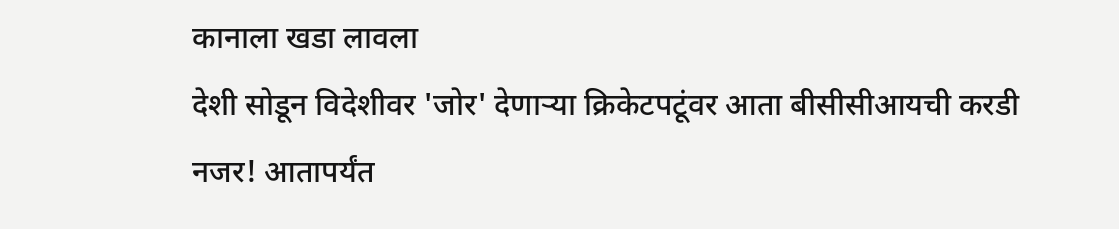कानाला खडा लावला
देशी सोडून विदेशीवर 'जोर' देणाऱ्या क्रिकेटपटूंवर आता बीसीसीआयची करडी नजर! आतापर्यंत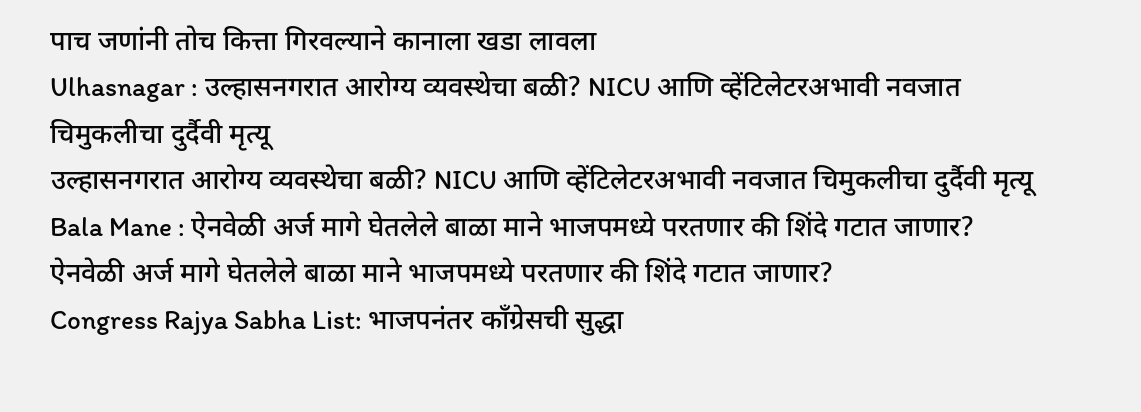पाच जणांनी तोच कित्ता गिरवल्याने कानाला खडा लावला
Ulhasnagar : उल्हासनगरात आरोग्य व्यवस्थेचा बळी? NICU आणि व्हेंटिलेटरअभावी नवजात चिमुकलीचा दुर्दैवी मृत्यू
उल्हासनगरात आरोग्य व्यवस्थेचा बळी? NICU आणि व्हेंटिलेटरअभावी नवजात चिमुकलीचा दुर्दैवी मृत्यू
Bala Mane : ऐनवेळी अर्ज मागे घेतलेले बाळा माने भाजपमध्ये परतणार की शिंदे गटात जाणार?
ऐनवेळी अर्ज मागे घेतलेले बाळा माने भाजपमध्ये परतणार की शिंदे गटात जाणार?
Congress Rajya Sabha List: भाजपनंतर काँग्रेसची सुद्धा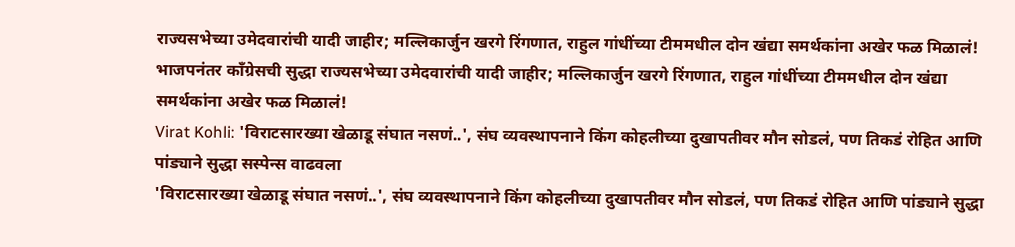राज्यसभेच्या उमेदवारांची यादी जाहीर; मल्लिकार्जुन खरगे रिंगणात, राहुल गांधींच्या टीममधील दोन खंद्या समर्थकांना अखेर फळ मिळालं!
भाजपनंतर काँग्रेसची सुद्धा राज्यसभेच्या उमेदवारांची यादी जाहीर; मल्लिकार्जुन खरगे रिंगणात, राहुल गांधींच्या टीममधील दोन खंद्या समर्थकांना अखेर फळ मिळालं!
Virat Kohli: 'विराटसारख्या खेळाडू संघात नसणं..', संघ व्यवस्थापनाने किंग कोहलीच्या दुखापतीवर मौन सोडलं, पण तिकडं रोहित आणि पांड्याने सुद्धा सस्पेन्स वाढवला
'विराटसारख्या खेळाडू संघात नसणं..', संघ व्यवस्थापनाने किंग कोहलीच्या दुखापतीवर मौन सोडलं, पण तिकडं रोहित आणि पांड्याने सुद्धा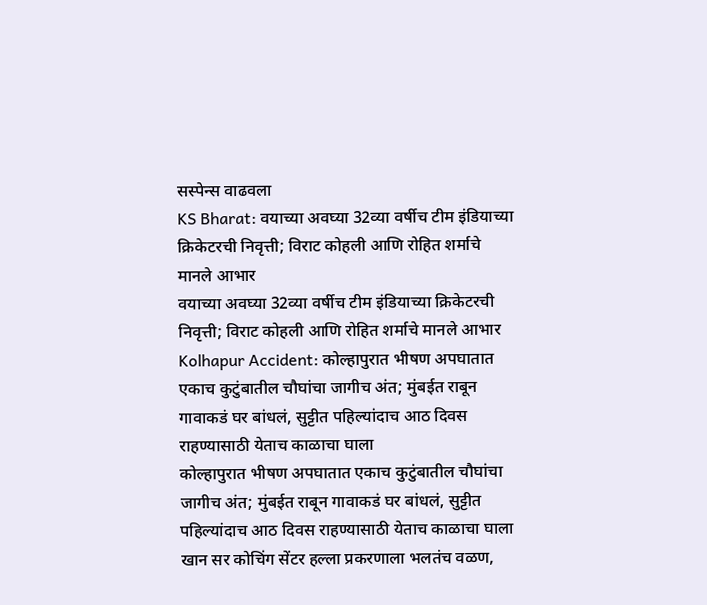सस्पेन्स वाढवला
KS Bharat: वयाच्या अवघ्या 32व्या वर्षीच टीम इंडियाच्या क्रिकेटरची निवृत्ती; विराट कोहली आणि रोहित शर्माचे मानले आभार
वयाच्या अवघ्या 32व्या वर्षीच टीम इंडियाच्या क्रिकेटरची निवृत्ती; विराट कोहली आणि रोहित शर्माचे मानले आभार
Kolhapur Accident: कोल्हापुरात भीषण अपघातात एकाच कुटुंबातील चौघांचा जागीच अंत; मुंबईत राबून गावाकडं घर बांधलं, सुट्टीत पहिल्यांदाच आठ दिवस राहण्यासाठी येताच काळाचा घाला
कोल्हापुरात भीषण अपघातात एकाच कुटुंबातील चौघांचा जागीच अंत; मुंबईत राबून गावाकडं घर बांधलं, सुट्टीत पहिल्यांदाच आठ दिवस राहण्यासाठी येताच काळाचा घाला
खान सर कोचिंग सेंटर हल्ला प्रकरणाला भलतंच वळण,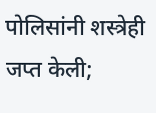पोलिसांनी शस्त्रेही जप्त केली;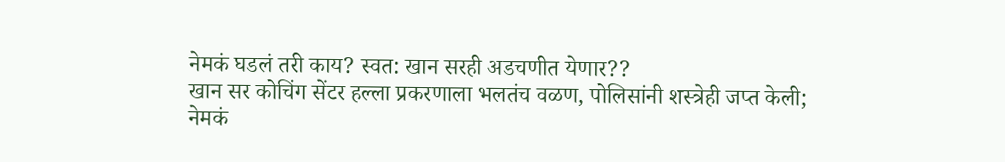नेमकं घडलं तरी काय? स्वत: खान सरही अडचणीत येणार??
खान सर कोचिंग सेंटर हल्ला प्रकरणाला भलतंच वळण, पोलिसांनी शस्त्रेही जप्त केली; नेमकं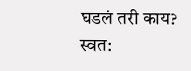घडलं तरी काय? स्वत: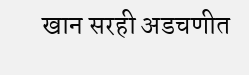खान सरही अडचणीत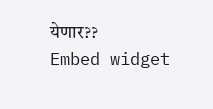येणार??
Embed widget